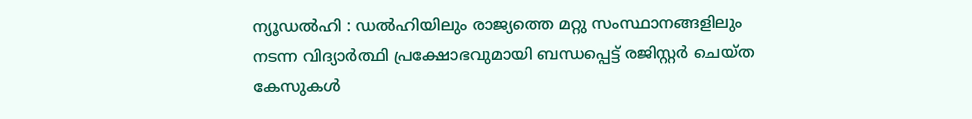ന്യൂഡൽഹി : ഡൽഹിയിലും രാജ്യത്തെ മറ്റു സംസ്ഥാനങ്ങളിലും നടന്ന വിദ്യാർത്ഥി പ്രക്ഷോഭവുമായി ബന്ധപ്പെട്ട് രജിസ്റ്റർ ചെയ്ത കേസുകൾ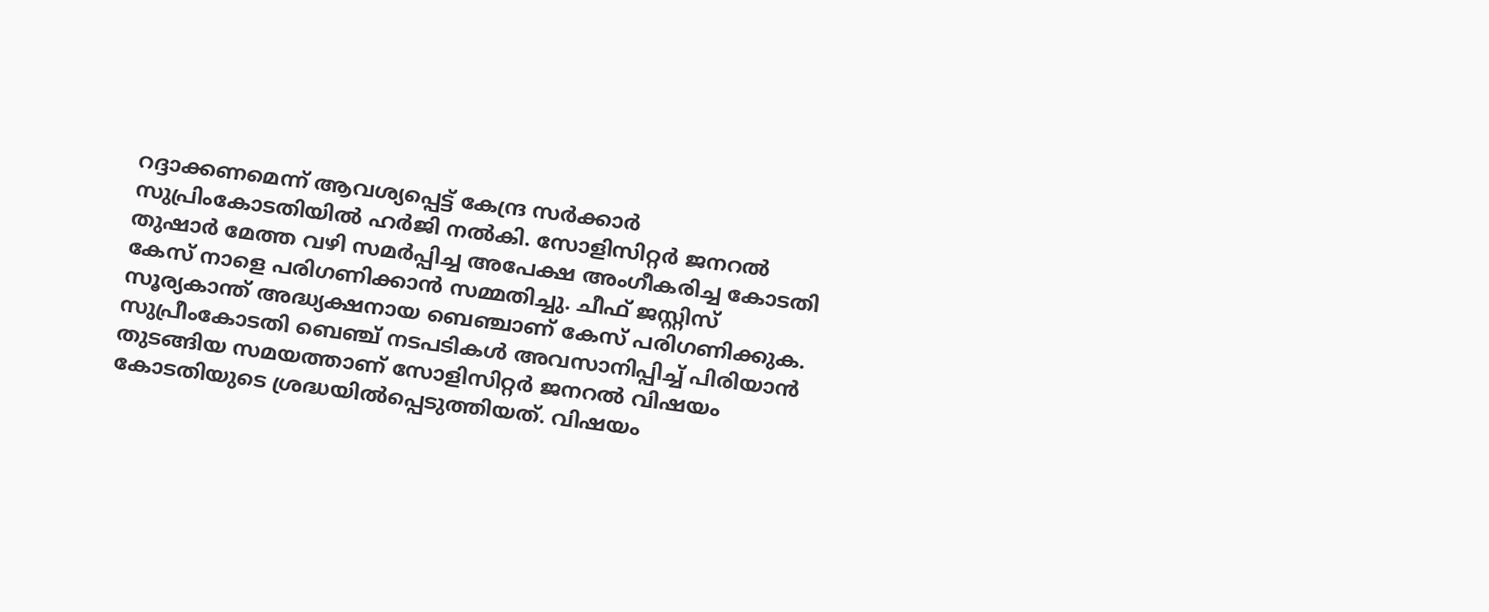റദ്ദാക്കണമെന്ന് ആവശ്യപ്പെട്ട് കേന്ദ്ര സർക്കാർ സുപ്രിംകോടതിയിൽ ഹർജി നൽകി. സോളിസിറ്റർ ജനറൽ തുഷാർ മേത്ത വഴി സമർപ്പിച്ച അപേക്ഷ അംഗീകരിച്ച കോടതി കേസ് നാളെ പരിഗണിക്കാൻ സമ്മതിച്ചു. ചീഫ് ജസ്റ്റിസ് സൂര്യകാന്ത് അദ്ധ്യക്ഷനായ ബെഞ്ചാണ് കേസ് പരിഗണിക്കുക.
സുപ്രീംകോടതി ബെഞ്ച് നടപടികൾ അവസാനിപ്പിച്ച് പിരിയാൻ തുടങ്ങിയ സമയത്താണ് സോളിസിറ്റർ ജനറൽ വിഷയം കോടതിയുടെ ശ്രദ്ധയിൽപ്പെടുത്തിയത്. വിഷയം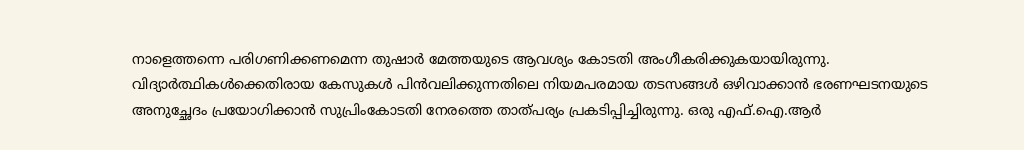നാളെത്തന്നെ പരിഗണിക്കണമെന്ന തുഷാർ മേത്തയുടെ ആവശ്യം കോടതി അംഗീകരിക്കുകയായിരുന്നു.
വിദ്യാർത്ഥികൾക്കെതിരായ കേസുകൾ പിൻവലിക്കുന്നതിലെ നിയമപരമായ തടസങ്ങൾ ഒഴിവാക്കാൻ ഭരണഘടനയുടെ അനുച്ഛേദം പ്രയോഗിക്കാൻ സുപ്രിംകോടതി നേരത്തെ താത്പര്യം പ്രകടിപ്പിച്ചിരുന്നു. ഒരു എഫ്.ഐ.ആർ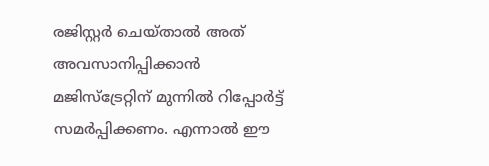രജിസ്റ്റർ ചെയ്താൽ അത് അവസാനിപ്പിക്കാൻ മജിസ്ട്രേറ്റിന് മുന്നിൽ റിപ്പോർട്ട് സമർപ്പിക്കണം. എന്നാൽ ഈ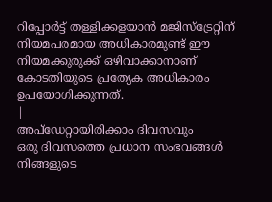റിപ്പോർട്ട് തള്ളിക്കളയാൻ മജിസ്ട്രേറ്റിന് നിയമപരമായ അധികാരമുണ്ട് ഈ നിയമക്കുരുക്ക് ഒഴിവാക്കാനാണ് കോടതിയുടെ പ്രത്യേക അധികാരം ഉപയോഗിക്കുന്നത്.
|
അപ്ഡേറ്റായിരിക്കാം ദിവസവും
ഒരു ദിവസത്തെ പ്രധാന സംഭവങ്ങൾ നിങ്ങളുടെ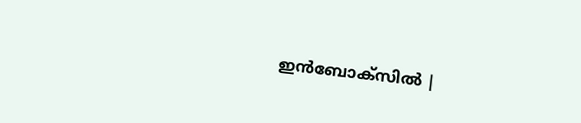ഇൻബോക്സിൽ |